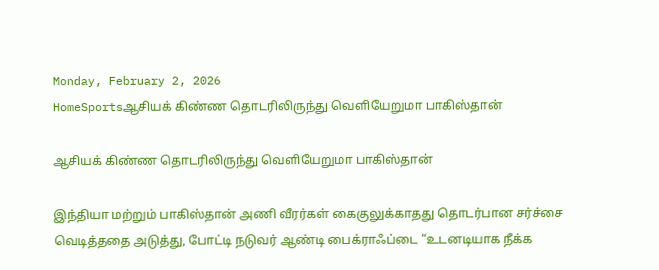Monday, February 2, 2026
HomeSportsஆசியக் கிண்ண தொடரிலிருந்து வெளியேறுமா பாகிஸ்தான்

ஆசியக் கிண்ண தொடரிலிருந்து வெளியேறுமா பாகிஸ்தான்

இந்தியா மற்றும் பாகிஸ்தான் அணி வீரர்கள் கைகுலுக்காதது தொடர்பான சர்ச்சை வெடித்ததை அடுத்து, போட்டி நடுவர் ஆண்டி பைக்ராஃப்டை “உடனடியாக நீக்க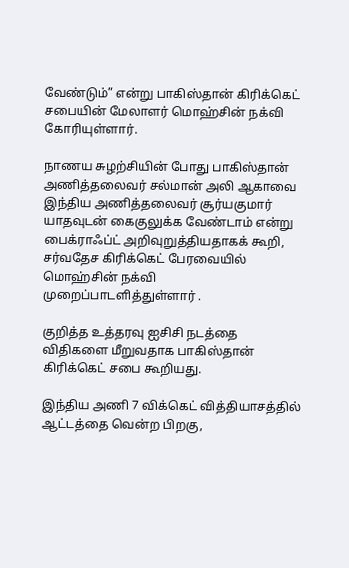வேண்டும்” என்று பாகிஸ்தான் கிரிக்கெட் சபையின் மேலாளர் மொஹ்சின் நக்வி கோரியுள்ளார்.

நாணய சுழற்சியின் போது பாகிஸ்தான் அணித்தலைவர் சல்மான் அலி ஆகாவை இந்திய அணித்தலைவர் சூர்யகுமார் யாதவுடன் கைகுலுக்க வேண்டாம் என்று பைக்ராஃப்ட் அறிவுறுத்தியதாகக் கூறி, சர்வதேச கிரிக்கெட் பேரவையில் மொஹ்சின் நக்வி முறைப்பாடளித்துள்ளார் .

குறித்த உத்தரவு ஐசிசி நடத்தை விதிகளை மீறுவதாக பாகிஸ்தான் கிரிக்கெட் சபை கூறியது.

இந்திய அணி 7 விக்கெட் வித்தியாசத்தில் ஆட்டத்தை வென்ற பிறகு,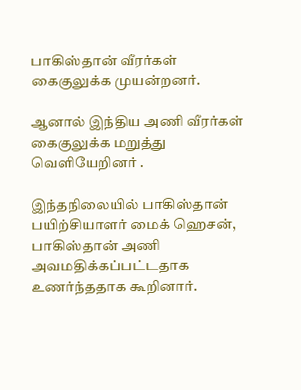பாகிஸ்தான் வீரர்கள் கைகுலுக்க முயன்றனர்.

ஆனால் இந்திய அணி வீரர்கள் கைகுலுக்க மறுத்து வெளியேறினர் .

இந்தநிலையில் பாகிஸ்தான் பயிற்சியாளர் மைக் ஹெசன், பாகிஸ்தான் அணி அவமதிக்கப்பட்டதாக உணர்ந்ததாக கூறினார்.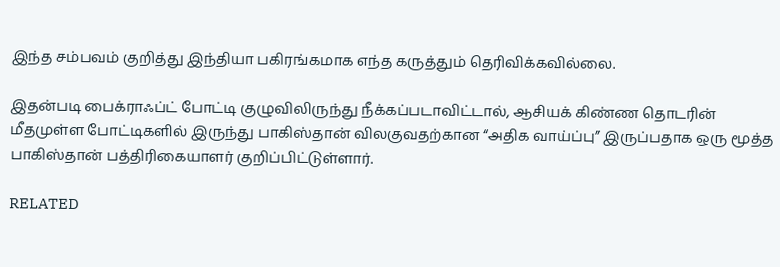இந்த சம்பவம் குறித்து இந்தியா பகிரங்கமாக எந்த கருத்தும் தெரிவிக்கவில்லை.

இதன்படி பைக்ராஃப்ட் போட்டி குழுவிலிருந்து நீக்கப்படாவிட்டால், ஆசியக் கிண்ண தொடரின் மீதமுள்ள போட்டிகளில் இருந்து பாகிஸ்தான் விலகுவதற்கான “அதிக வாய்ப்பு” இருப்பதாக ஒரு மூத்த பாகிஸ்தான் பத்திரிகையாளர் குறிப்பிட்டுள்ளார்.

RELATED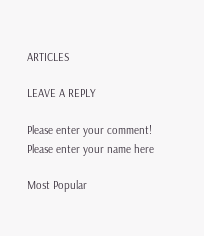ARTICLES

LEAVE A REPLY

Please enter your comment!
Please enter your name here

Most Popular